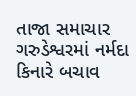તાજા સમાચાર
ગરુડેશ્વરમાં નર્મદા કિનારે બચાવ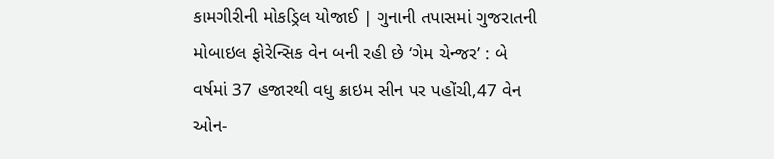કામગીરીની મોકડ્રિલ યોજાઈ | ગુનાની તપાસમાં ગુજરાતની મોબાઇલ ફોરેન્સિક વેન બની રહી છે ‘ગેમ ચેન્જર’ : બે વર્ષમાં 37 હજારથી વધુ ક્રાઇમ સીન પર પહોંચી,47 વેન ઓન-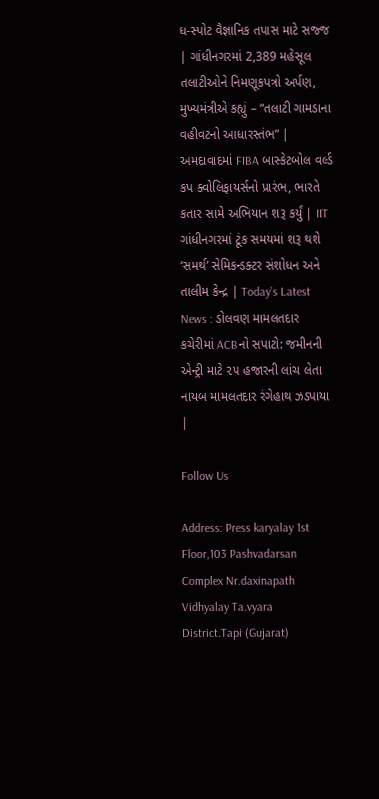ધ-સ્પોટ વૈજ્ઞાનિક તપાસ માટે સજ્જ | ગાંધીનગરમાં 2,389 મહેસૂલ તલાટીઓને નિમણૂકપત્રો અર્પણ, મુખ્યમંત્રીએ કહ્યું – “તલાટી ગામડાના વહીવટનો આધારસ્તંભ” | અમદાવાદમાં FIBA બાસ્કેટબોલ વર્લ્ડ કપ ક્વોલિફાયર્સનો પ્રારંભ, ભારતે કતાર સામે અભિયાન શરૂ કર્યું | IIT ગાંધીનગરમાં ટૂંક સમયમાં શરૂ થશે ‘સમર્થ’ સેમિકન્ડક્ટર સંશોધન અને તાલીમ કેન્દ્ર | Today’s Latest News : ડોલવણ મામલતદાર કચેરીમાં ACBનો સપાટો: જમીનની એન્ટ્રી માટે ૨૫ હજારની લાંચ લેતા નાયબ મામલતદાર રંગેહાથ ઝડપાયા |

Follow Us

Address: Press karyalay 1st Floor,103 Pashvadarsan Complex Nr.daxinapath Vidhyalay Ta.vyara District.Tapi (Gujarat)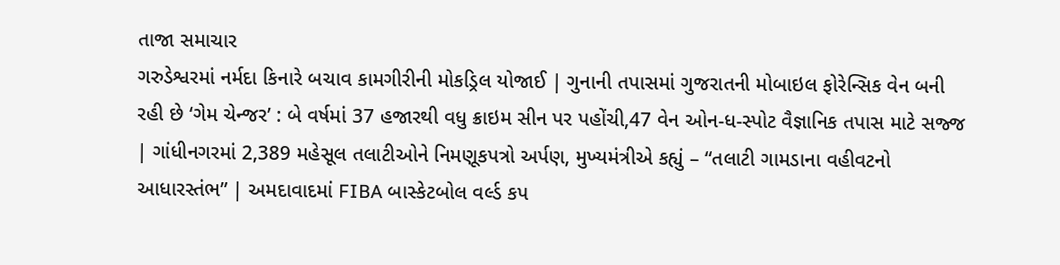તાજા સમાચાર
ગરુડેશ્વરમાં નર્મદા કિનારે બચાવ કામગીરીની મોકડ્રિલ યોજાઈ | ગુનાની તપાસમાં ગુજરાતની મોબાઇલ ફોરેન્સિક વેન બની રહી છે ‘ગેમ ચેન્જર’ : બે વર્ષમાં 37 હજારથી વધુ ક્રાઇમ સીન પર પહોંચી,47 વેન ઓન-ધ-સ્પોટ વૈજ્ઞાનિક તપાસ માટે સજ્જ | ગાંધીનગરમાં 2,389 મહેસૂલ તલાટીઓને નિમણૂકપત્રો અર્પણ, મુખ્યમંત્રીએ કહ્યું – “તલાટી ગામડાના વહીવટનો આધારસ્તંભ” | અમદાવાદમાં FIBA બાસ્કેટબોલ વર્લ્ડ કપ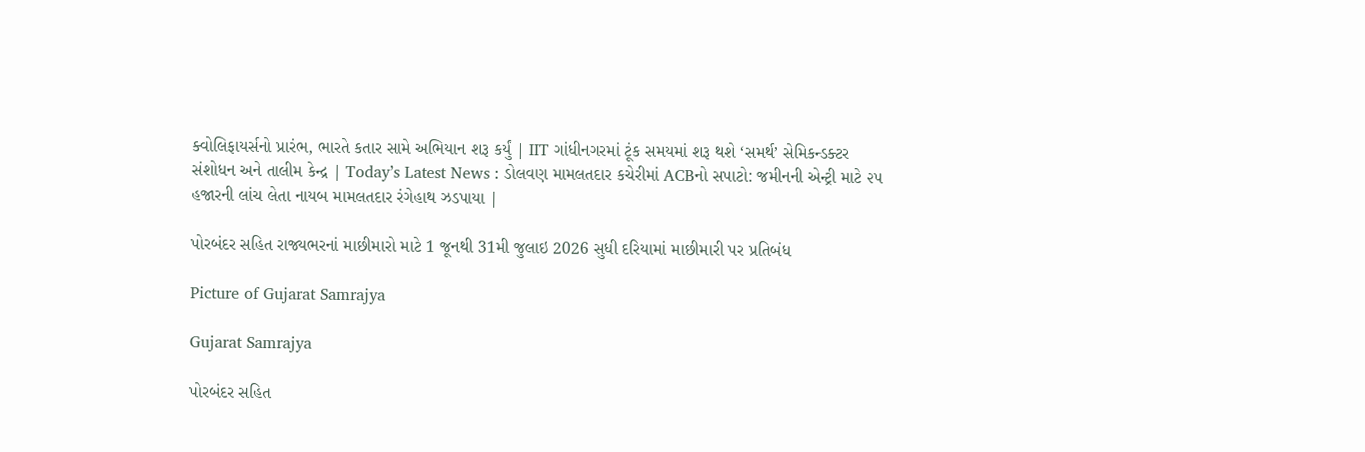ક્વોલિફાયર્સનો પ્રારંભ, ભારતે કતાર સામે અભિયાન શરૂ કર્યું | IIT ગાંધીનગરમાં ટૂંક સમયમાં શરૂ થશે ‘સમર્થ’ સેમિકન્ડક્ટર સંશોધન અને તાલીમ કેન્દ્ર | Today’s Latest News : ડોલવણ મામલતદાર કચેરીમાં ACBનો સપાટો: જમીનની એન્ટ્રી માટે ૨૫ હજારની લાંચ લેતા નાયબ મામલતદાર રંગેહાથ ઝડપાયા |

પોરબંદર સહિત રાજ્યભરનાં માછીમારો માટે 1 જૂનથી 31મી જુલાઇ 2026 સુધી દરિયામાં માછીમારી પર પ્રતિબંધ

Picture of Gujarat Samrajya

Gujarat Samrajya

પોરબંદર સહિત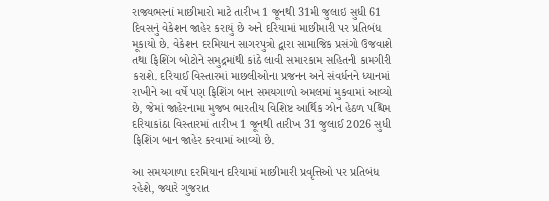રાજ્યભરનાં માછીમારો માટે તારીખ 1 જૂનથી 31મી જુલાઇ સુધી 61 દિવસનું વેકેશન જાહેર કરાયું છે અને દરિયામાં માછીમારી પર પ્રતિબંધ મૂકાયો છે. વેકેશન દરમિયાન સાગરપુત્રો દ્વારા સામાજિક પ્રસંગો ઉજવાશે તથા ફિશિંગ બોટોને સમુદ્રમાંથી કાંઠે લાવી સમારકામ સહિતની કામગીરી કરાશે. દરિયાઈ વિસ્તારમાં માછલીઓના પ્રજનન અને સંવર્ધનને ધ્યાનમાં રાખીને આ વર્ષે પણ ફિશિંગ બાન સમયગાળો અમલમાં મુકવામાં આવ્યો છે, જેમાં જાહેરનામા મુજબ ભારતીય વિશિષ્ટ આર્થિક ઝોન હેઠળ પશ્ચિમ દરિયાકાંઠા વિસ્તારમાં તારીખ 1 જૂનથી તારીખ 31 જુલાઈ 2026 સુધી ફિશિંગ બાન જાહેર કરવામાં આવ્યો છે.

આ સમયગાળા દરમિયાન દરિયામાં માછીમારી પ્રવૃત્તિઓ પર પ્રતિબંધ રહેશે, જ્યારે ગુજરાત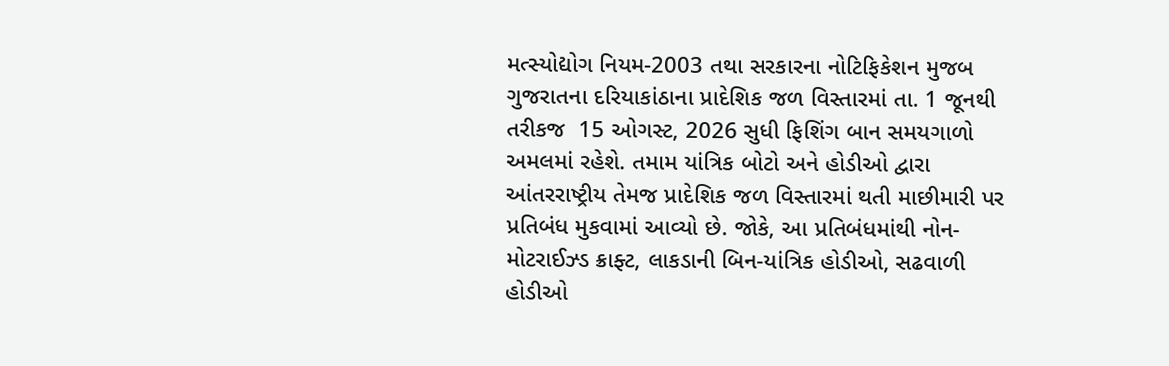મત્સ્યોદ્યોગ નિયમ-2003 તથા સરકારના નોટિફિકેશન મુજબ ગુજરાતના દરિયાકાંઠાના પ્રાદેશિક જળ વિસ્તારમાં તા. 1 જૂનથી તરીકજ  15 ઓગસ્ટ, 2026 સુધી ફિશિંગ બાન સમયગાળો અમલમાં રહેશે. તમામ યાંત્રિક બોટો અને હોડીઓ દ્વારા આંતરરાષ્ટ્રીય તેમજ પ્રાદેશિક જળ વિસ્તારમાં થતી માછીમારી પર પ્રતિબંધ મુકવામાં આવ્યો છે. જોકે, આ પ્રતિબંધમાંથી નોન-મોટરાઈઝ્ડ ક્રાફ્ટ, લાકડાની બિન-યાંત્રિક હોડીઓ, સઢવાળી હોડીઓ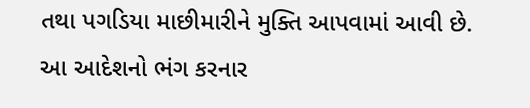તથા પગડિયા માછીમારીને મુક્તિ આપવામાં આવી છે. આ આદેશનો ભંગ કરનાર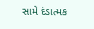સામે દંડાત્મક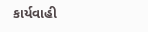કાર્યવાહી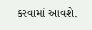કરવામાં આવશે.